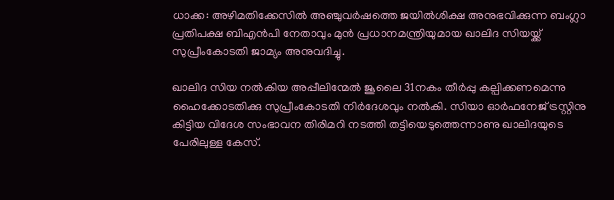ധാക്ക: അഴിമതിക്കേസില്‍ അഞ്ചുവര്‍ഷത്തെ ജയില്‍ശിക്ഷ അനുഭവിക്കുന്ന ബംഗ്ലാ പ്രതിപക്ഷ ബിഎന്‍പി നേതാവും മുന്‍ പ്രധാനമന്ത്രിയുമായ ഖാലിദ സിയയ്ക്ക് സുപ്രീംകോടതി ജാമ്യം അനുവദിച്ചു.

ഖാലിദ സിയ നല്‍കിയ അപ്പീലിന്മേല്‍ ജൂലൈ 31നകം തീര്‍പ്പു കല്പിക്കണമെന്നു ഹൈക്കോടതിക്കു സുപ്രീംകോടതി നിര്‍ദേശവും നല്‍കി. സിയാ ഓര്‍ഫനേജ് ട്രസ്റ്റിനു കിട്ടിയ വിദേശ സംഭാവന തിരിമറി നടത്തി തട്ടിയെടുത്തെന്നാണു ഖാലിദയുടെ പേരിലുള്ള കേസ്.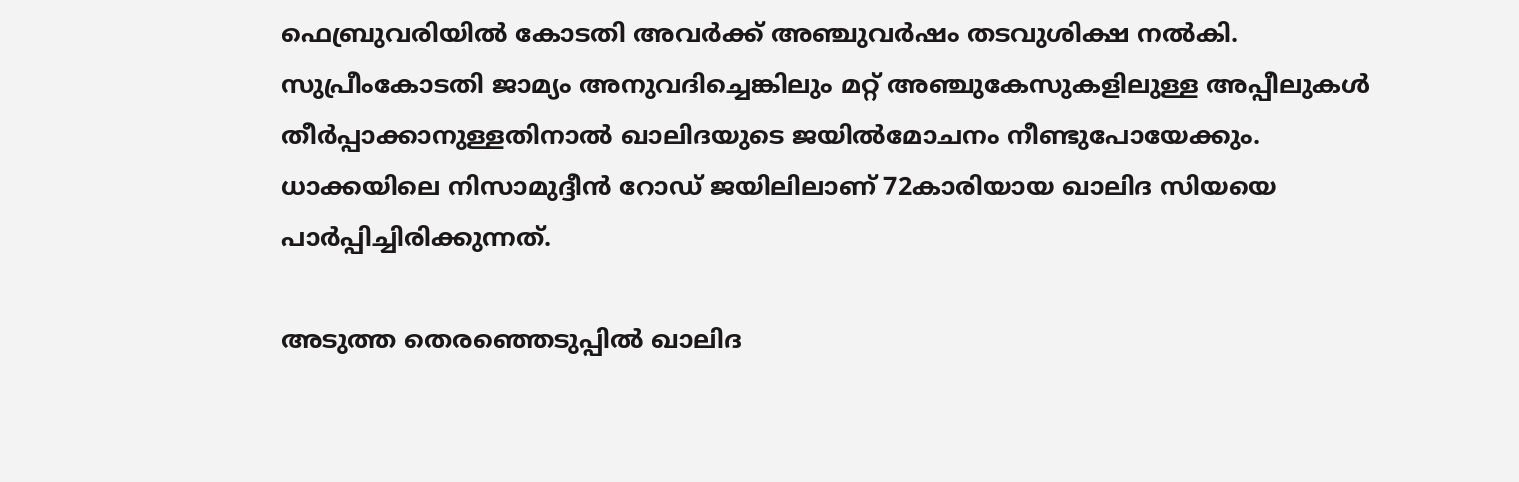ഫെബ്രുവരിയില്‍ കോടതി അവര്‍ക്ക് അഞ്ചുവര്‍ഷം തടവുശിക്ഷ നല്‍കി. സുപ്രീംകോടതി ജാമ്യം അനുവദിച്ചെങ്കിലും മറ്റ് അഞ്ചുകേസുകളിലുള്ള അപ്പീലുകള്‍ തീര്‍പ്പാക്കാനുള്ളതിനാല്‍ ഖാലിദയുടെ ജയില്‍മോചനം നീണ്ടുപോയേക്കും. ധാക്കയിലെ നിസാമുദ്ദീന്‍ റോഡ് ജയിലിലാണ് 72കാരിയായ ഖാലിദ സിയയെ പാര്‍പ്പിച്ചിരിക്കുന്നത്.

അടുത്ത തെരഞ്ഞെടുപ്പില്‍ ഖാലിദ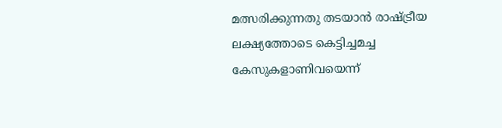മത്സരിക്കുന്നതു തടയാന്‍ രാഷ്ട്രീയ ലക്ഷ്യത്തോടെ കെട്ടിച്ചമച്ച കേസുകളാണിവയെന്ന്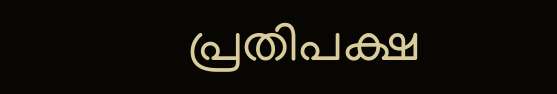പ്രതിപക്ഷ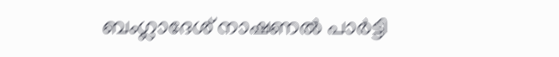ബംഗ്ലാദേശ് നാഷണല്‍ പാര്‍ട്ടി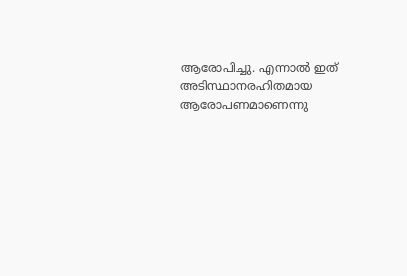ആരോപിച്ചു. എന്നാല്‍ ഇത് അടിസ്ഥാനരഹിതമായ ആരോപണമാണെന്നു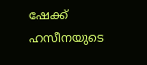ഷേക്ക് ഹസീനയുടെ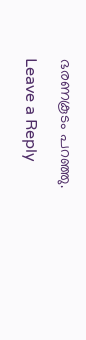ഭരണകൂടം പറഞ്ഞു.

Leave a Reply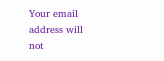Your email address will not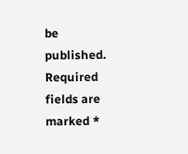be published. Required fields are marked *